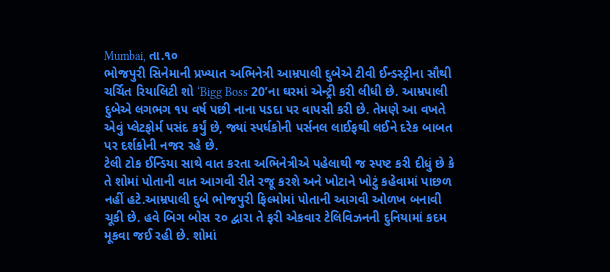Mumbai, તા.૧૦
ભોજપુરી સિનેમાની પ્રખ્યાત અભિનેત્રી આમ્રપાલી દુબેએ ટીવી ઈન્ડસ્ટ્રીના સૌથી ચર્ચિત રિયાલિટી શો ‘Bigg Boss 20’ના ઘરમાં એન્ટ્રી કરી લીધી છે. આમ્રપાલી દુબેએ લગભગ ૧૫ વર્ષ પછી નાના પડદા પર વાપસી કરી છે. તેમણે આ વખતે એવું પ્લેટફોર્મ પસંદ કર્યું છે, જ્યાં સ્પર્ધકોની પર્સનલ લાઈફથી લઈને દરેક બાબત પર દર્શકોની નજર રહે છે.
ટેલી ટોક ઈન્ડિયા સાથે વાત કરતા અભિનેત્રીએ પહેલાથી જ સ્પષ્ટ કરી દીધું છે કે તે શોમાં પોતાની વાત આગવી રીતે રજૂ કરશે અને ખોટાને ખોટું કહેવામાં પાછળ નહીં હટે.આમ્રપાલી દુબે ભોજપુરી ફિલ્મોમાં પોતાની આગવી ઓળખ બનાવી ચૂકી છે. હવે બિગ બોસ ૨૦ દ્વારા તે ફરી એકવાર ટેલિવિઝનની દુનિયામાં કદમ મૂકવા જઈ રહી છે. શોમાં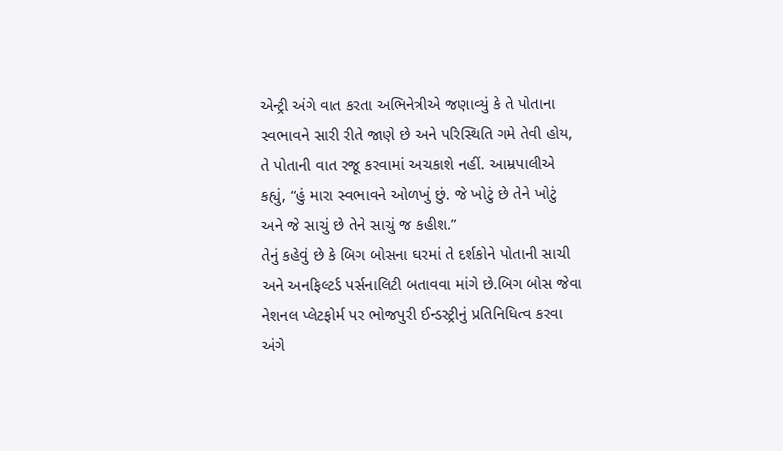એન્ટ્રી અંગે વાત કરતા અભિનેત્રીએ જણાવ્યું કે તે પોતાના સ્વભાવને સારી રીતે જાણે છે અને પરિસ્થિતિ ગમે તેવી હોય, તે પોતાની વાત રજૂ કરવામાં અચકાશે નહીં. આમ્રપાલીએ કહ્યું, “હું મારા સ્વભાવને ઓળખું છું. જે ખોટું છે તેને ખોટું અને જે સાચું છે તેને સાચું જ કહીશ.”
તેનું કહેવું છે કે બિગ બોસના ઘરમાં તે દર્શકોને પોતાની સાચી અને અનફિલ્ટર્ડ પર્સનાલિટી બતાવવા માંગે છે.બિગ બોસ જેવા નેશનલ પ્લેટફોર્મ પર ભોજપુરી ઈન્ડસ્ટ્રીનું પ્રતિનિધિત્વ કરવા અંગે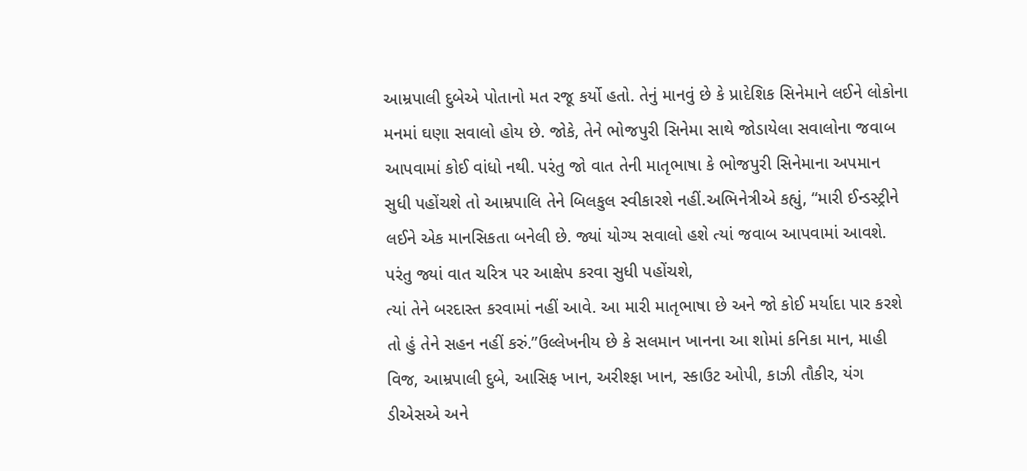આમ્રપાલી દુબેએ પોતાનો મત રજૂ કર્યો હતો. તેનું માનવું છે કે પ્રાદેશિક સિનેમાને લઈને લોકોના મનમાં ઘણા સવાલો હોય છે. જોકે, તેને ભોજપુરી સિનેમા સાથે જોડાયેલા સવાલોના જવાબ આપવામાં કોઈ વાંધો નથી. પરંતુ જો વાત તેની માતૃભાષા કે ભોજપુરી સિનેમાના અપમાન સુધી પહોંચશે તો આમ્રપાલિ તેને બિલકુલ સ્વીકારશે નહીં.અભિનેત્રીએ કહ્યું, “મારી ઈન્ડસ્ટ્રીને લઈને એક માનસિકતા બનેલી છે. જ્યાં યોગ્ય સવાલો હશે ત્યાં જવાબ આપવામાં આવશે. પરંતુ જ્યાં વાત ચરિત્ર પર આક્ષેપ કરવા સુધી પહોંચશે,
ત્યાં તેને બરદાસ્ત કરવામાં નહીં આવે. આ મારી માતૃભાષા છે અને જો કોઈ મર્યાદા પાર કરશે તો હું તેને સહન નહીં કરું.”ઉલ્લેખનીય છે કે સલમાન ખાનના આ શોમાં કનિકા માન, માહી વિજ, આમ્રપાલી દુબે, આસિફ ખાન, અરીશ્ફા ખાન, સ્કાઉટ ઓપી, કાઝી તૌકીર, યંગ ડીએસએ અને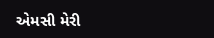એમસી મેરી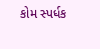કોમ સ્પર્ધક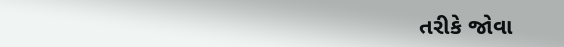તરીકે જોવા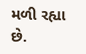મળી રહ્યા છે.